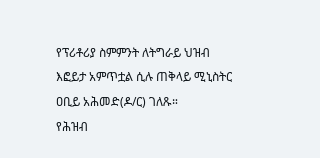የፕሪቶሪያ ስምምንት ለትግራይ ህዝብ እፎይታ አምጥቷል ሲሉ ጠቅላይ ሚኒስትር ዐቢይ አሕመድ(ዶ/ር) ገለጹ።
የሕዝብ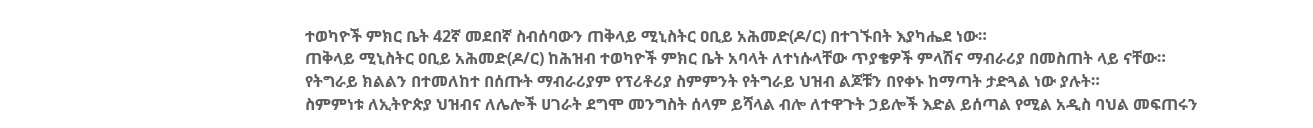ተወካዮች ምክር ቤት 42ኛ መደበኛ ስብሰባውን ጠቅላይ ሚኒስትር ዐቢይ አሕመድ(ዶ/ር) በተገኙበት እያካሔደ ነው።
ጠቅላይ ሚኒስትር ዐቢይ አሕመድ(ዶ/ር) ከሕዝብ ተወካዮች ምክር ቤት አባላት ለተነሱላቸው ጥያቄዎች ምላሽና ማብራሪያ በመስጠት ላይ ናቸው።
የትግራይ ክልልን በተመለከተ በሰጡት ማብራሪያም የፕሪቶሪያ ስምምንት የትግራይ ህዝብ ልጆቹን በየቀኑ ከማጣት ታድጓል ነው ያሉት።
ስምምነቱ ለኢትዮጵያ ህዝብና ለሌሎች ሀገራት ደግሞ መንግስት ሰላም ይሻላል ብሎ ለተዋጉት ኃይሎች እድል ይሰጣል የሚል አዲስ ባህል መፍጠሩን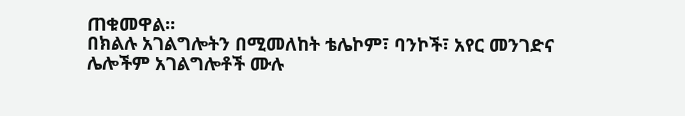ጠቁመዋል።
በክልሉ አገልግሎትን በሚመለከት ቴሌኮም፣ ባንኮች፣ አየር መንገድና ሌሎችም አገልግሎቶች ሙሉ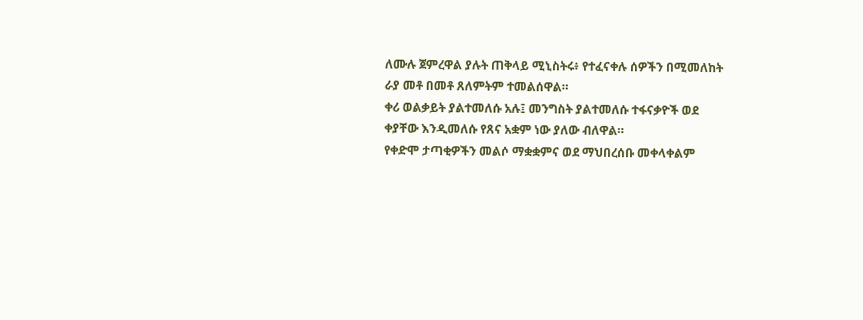ለሙሉ ጀምረዋል ያሉት ጠቅላይ ሚኒስትሩ፥ የተፈናቀሉ ሰዎችን በሚመለከት ራያ መቶ በመቶ ጸለምትም ተመልሰዋል።
ቀሪ ወልቃይት ያልተመለሱ አሉ፤ መንግስት ያልተመለሱ ተፋናቃዮች ወደ ቀያቸው እንዲመለሱ የጸና አቋም ነው ያለው ብለዋል።
የቀድሞ ታጣቂዎችን መልሶ ማቋቋምና ወደ ማህበረሰቡ መቀላቀልም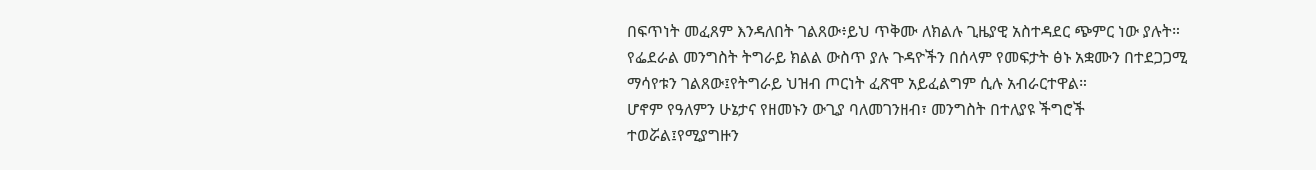በፍጥነት መፈጸም እንዳለበት ገልጸው፥ይህ ጥቅሙ ለክልሉ ጊዜያዊ አስተዳደር ጭምር ነው ያሉት።
የፌደራል መንግስት ትግራይ ክልል ውስጥ ያሉ ጉዳዮችን በሰላም የመፍታት ፅኑ አቋሙን በተደጋጋሚ ማሳየቱን ገልጸው፤የትግራይ ህዝብ ጦርነት ፈጽሞ አይፈልግም ሲሉ አብራርተዋል።
ሆኖም የዓለምን ሁኔታና የዘመኑን ውጊያ ባለመገንዘብ፣ መንግስት በተለያዩ ችግሮች ተወሯል፤የሚያግዙን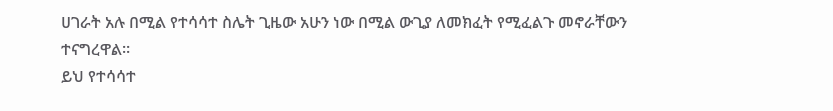ሀገራት አሉ በሚል የተሳሳተ ስሌት ጊዜው አሁን ነው በሚል ውጊያ ለመክፈት የሚፈልጉ መኖራቸውን ተናግረዋል።
ይህ የተሳሳተ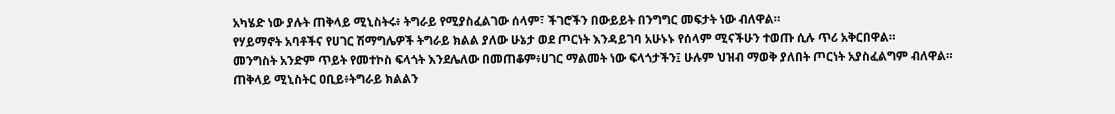አካሄድ ነው ያሉት ጠቅላይ ሚኒስትሩ፥ ትግራይ የሚያስፈልገው ሰላም፣ ችገሮችን በውይይት በንግግር መፍታት ነው ብለዋል።
የሃይማኖት አባቶችና የሀገር ሽማግሌዎች ትግራይ ክልል ያለው ሁኔታ ወደ ጦርነት እንዳይገባ አሁኑኑ የሰላም ሚናችሁን ተወጡ ሲሉ ጥሪ አቅርበዋል።
መንግስት አንድም ጥይት የመተኮስ ፍላጎት እንደሌለው በመጠቆም፥ሀገር ማልመት ነው ፍላጎታችን፤ ሁሉም ህዝብ ማወቅ ያለበት ጦርነት አያስፈልግም ብለዋል።
ጠቅላይ ሚኒስትር ዐቢይ፥ትግራይ ክልልን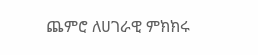ጨምሮ ለሀገራዊ ምክክሩ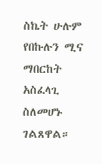ስኬት ሁሉም የበኩሉን ሚና ማበርከት አስፈላጊ ስለመሆኑ ገልጸዋል።